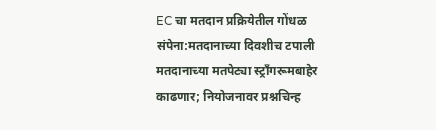EC चा मतदान प्रक्रियेतील गोंधळ संपेना:मतदानाच्या दिवशीच टपाली मतदानाच्या मतपेट्या स्ट्राँगरूमबाहेर काढणार; नियोजनावर प्रश्नचिन्ह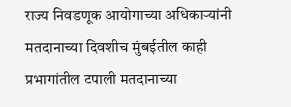राज्य निवडणूक आयोगाच्या अधिकाऱ्यांनी मतदानाच्या दिवशीच मुंबईतील काही प्रभागांतील टपाली मतदानाच्या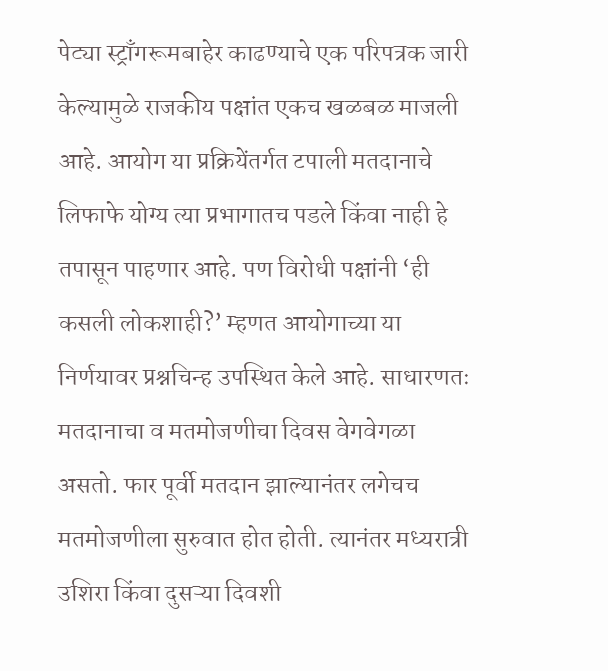पेट्या स्ट्राँगरूमबाहेर काढण्याचे एक परिपत्रक जारी केल्यामुळे राजकीय पक्षांत एकच खळबळ माजली आहे. आयोग या प्रक्रियेंतर्गत टपाली मतदानाचे लिफाफे योग्य त्या प्रभागातच पडले किंवा नाही हे तपासून पाहणार आहे. पण विरोधी पक्षांनी ‘ही कसली लोकशाही?’ म्हणत आयोगाच्या या निर्णयावर प्रश्नचिन्ह उपस्थित केले आहे. साधारणतः मतदानाचा व मतमोजणीचा दिवस वेगवेगळा असतो. फार पूर्वी मतदान झाल्यानंतर लगेचच मतमोजणीला सुरुवात होत होती. त्यानंतर मध्यरात्री उशिरा किंवा दुसऱ्या दिवशी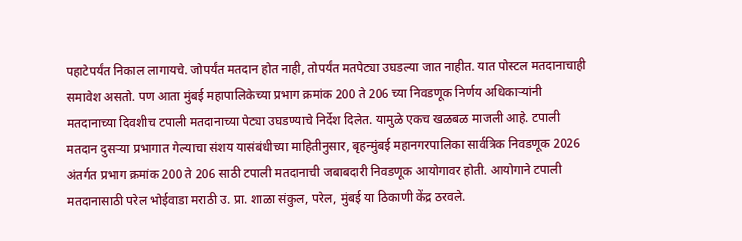पहाटेपर्यंत निकाल लागायचे. जोपर्यंत मतदान होत नाही, तोपर्यंत मतपेट्या उघडल्या जात नाहीत. यात पोस्टल मतदानाचाही समावेश असतो. पण आता मुंबई महापालिकेच्या प्रभाग क्रमांक 200 ते 206 च्या निवडणूक निर्णय अधिकाऱ्यांनी मतदानाच्या दिवशीच टपाली मतदानाच्या पेट्या उघडण्याचे निर्देश दिलेत. यामुळे एकच खळबळ माजली आहे. टपाली मतदान दुसऱ्या प्रभागात गेल्याचा संशय यासंबंधीच्या माहितीनुसार, बृहन्मुंबई महानगरपालिका सार्वत्रिक निवडणूक 2026 अंतर्गत प्रभाग क्रमांक 200 ते 206 साठी टपाली मतदानाची जबाबदारी निवडणूक आयोगावर होती. आयोगाने टपाली मतदानासाठी परेल भोईवाडा मराठी उ. प्रा. शाळा संकुल, परेल, मुंबई या ठिकाणी केंद्र ठरवले.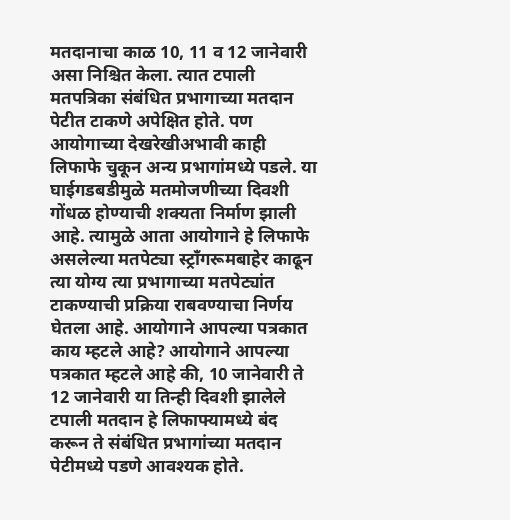मतदानाचा काळ 10, 11 व 12 जानेवारी असा निश्चित केला. त्यात टपाली मतपत्रिका संबंधित प्रभागाच्या मतदान पेटीत टाकणे अपेक्षित होते. पण आयोगाच्या देखरेखीअभावी काही लिफाफे चुकून अन्य प्रभागांमध्ये पडले. या घाईगडबडीमुळे मतमोजणीच्या दिवशी गोंधळ होण्याची शक्यता निर्माण झाली आहे. त्यामुळे आता आयोगाने हे लिफाफे असलेल्या मतपेट्या स्ट्राँगरूमबाहेर काढून त्या योग्य त्या प्रभागाच्या मतपेट्यांत टाकण्याची प्रक्रिया राबवण्याचा निर्णय घेतला आहे. आयोगाने आपल्या पत्रकात काय म्हटले आहे? आयोगाने आपल्या पत्रकात म्हटले आहे की, 10 जानेवारी ते 12 जानेवारी या तिन्ही दिवशी झालेले टपाली मतदान हे लिफाफ्यामध्ये बंद करून ते संबंधित प्रभागांच्या मतदान पेटीमध्ये पडणे आवश्यक होते.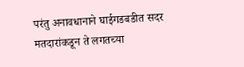परंतु अनावधानाने घाईगडबडीत सदर मतदारांकडून ते लगतच्या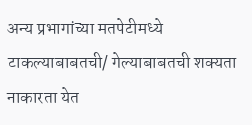अन्य प्रभागांच्या मतपेटीमध्ये टाकल्याबाबतची/ गेल्याबाबतची शक्यता नाकारता येत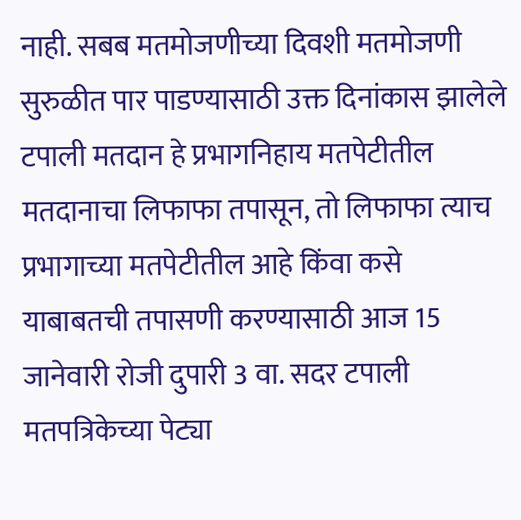नाही. सबब मतमोजणीच्या दिवशी मतमोजणी सुरुळीत पार पाडण्यासाठी उक्त दिनांकास झालेले टपाली मतदान हे प्रभागनिहाय मतपेटीतील मतदानाचा लिफाफा तपासून, तो लिफाफा त्याच प्रभागाच्या मतपेटीतील आहे किंवा कसे याबाबतची तपासणी करण्यासाठी आज 15 जानेवारी रोजी दुपारी 3 वा. सदर टपाली मतपत्रिकेच्या पेट्या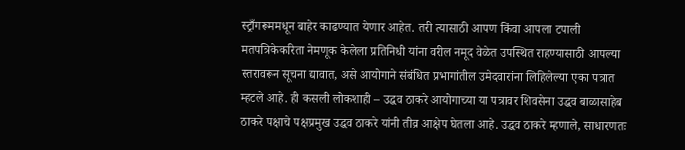स्ट्राँगरूममधून बाहेर काढण्यात येणार आहेत. तरी त्यासाठी आपण किंवा आपला टपाली मतपत्रिकेकरिता नेमणूक केलेला प्रतिनिधी यांना वरील नमूद वेळेत उपस्थित राहण्यासाठी आपल्या स्तरावरून सूचना द्यावात, असे आयोगाने संबंधित प्रभागांतील उमेदवारांना लिहिलेल्या एका पत्रात म्हटले आहे. ही कसली लोकशाही – उद्धव ठाकरे आयोगाच्या या पत्रावर शिवसेना उद्धव बाळासाहेब ठाकरे पक्षाचे पक्षप्रमुख उद्धव ठाकरे यांनी तीव्र आक्षेप घेतला आहे. उद्धव ठाकरे म्हणाले, साधारणतः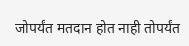जोपर्यंत मतदान होत नाही तोपर्यंत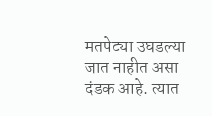मतपेट्या उघडल्या जात नाहीत असा दंडक आहे. त्यात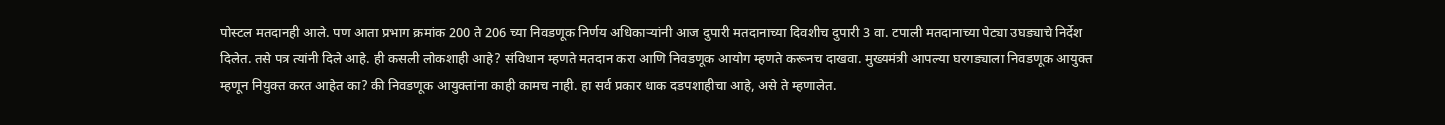पोस्टल मतदानही आले. पण आता प्रभाग क्रमांक 200 ते 206 च्या निवडणूक निर्णय अधिकाऱ्यांनी आज दुपारी मतदानाच्या दिवशीच दुपारी 3 वा. टपाली मतदानाच्या पेट्या उघड्याचे निर्देश दिलेत. तसे पत्र त्यांनी दिले आहे. ही कसली लोकशाही आहे? संविधान म्हणते मतदान करा आणि निवडणूक आयोग म्हणते करूनच दाखवा. मुख्यमंत्री आपल्या घरगड्याला निवडणूक आयुक्त म्हणून नियुक्त करत आहेत का? की निवडणूक आयुक्तांना काही कामच नाही. हा सर्व प्रकार धाक दडपशाहीचा आहे, असे ते म्हणालेत.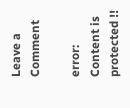Leave a Comment

error: Content is protected !!